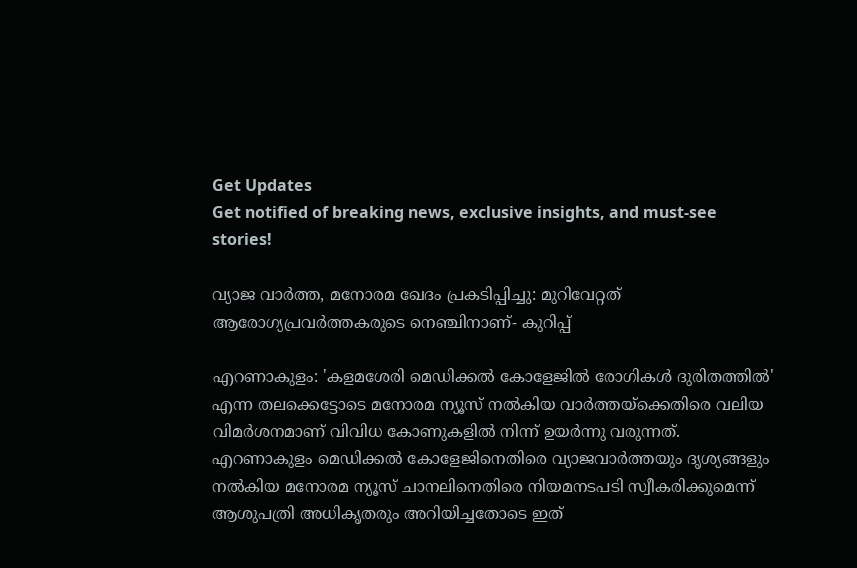Get Updates
Get notified of breaking news, exclusive insights, and must-see stories!

വ്യാജ വാർത്ത, മനോരമ ഖേദം പ്രകടിപ്പിച്ചു: മുറിവേറ്റത് ആരോഗ്യപ്രവർത്തകരുടെ നെഞ്ചിനാണ്‌- കുറിപ്പ്

എറണാകുളം: 'കളമശേരി മെഡിക്കല്‍ കോളേജില്‍ രോഗികള്‍ ദുരിതത്തില്‍' എന്ന തലക്കെട്ടോടെ മനോരമ ന്യൂസ് നല്‍കിയ വാര്‍ത്തയ്ക്കെതിരെ വലിയ വിമര്‍ശനമാണ് വിവിധ കോണുകളില്‍ നിന്ന് ഉയര്‍ന്നു വരുന്നത്. എറണാകുളം മെഡിക്കല്‍ കോളേജിനെതിരെ വ്യാജവാര്‍ത്തയും ദൃശ്യങ്ങളും നല്‍കിയ മനോരമ ന്യൂസ് ചാനലിനെതിരെ നിയമനടപടി സ്വീകരിക്കുമെന്ന് ആശുപത്രി അധികൃതരും അറിയിച്ചതോടെ ഇത്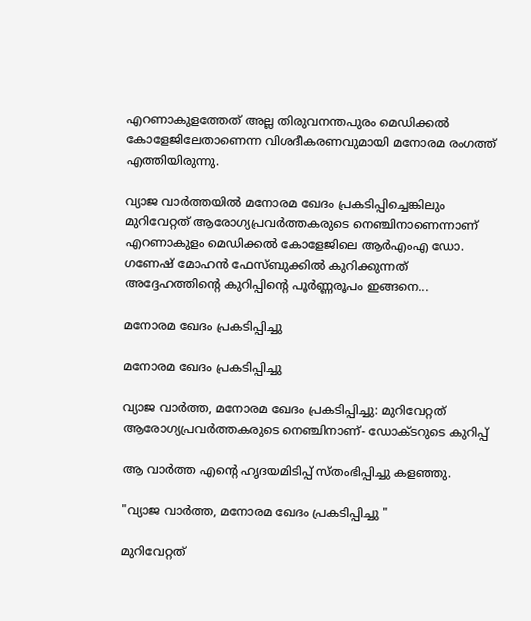എറണാകുളത്തേത് അല്ല തിരുവനന്തപുരം മെഡിക്കല്‍ കോളേജിലേതാണെന്ന വിശദീകരണവുമായി മനോരമ രംഗത്ത് എത്തിയിരുന്നു.

വ്യാജ വാര്‍ത്തയില്‍ മനോരമ ഖേദം പ്രകടിപ്പിച്ചെങ്കിലും മുറിവേറ്റത് ആരോഗ്യപ്രവർത്തകരുടെ നെഞ്ചിനാണെന്നാണ് എറണാകുളം മെഡിക്കല്‍ കോളേജിലെ ആര്‍എംഎ ഡോ. ഗണേഷ് മോഹന്‍ ഫേസ്ബുക്കില്‍ കുറിക്കുന്നത് അദ്ദേഹത്തിന്‍റെ കുറിപ്പിന്‍റെ പൂര്‍ണ്ണരൂപം ഇങ്ങനെ...

മനോരമ ഖേദം പ്രകടിപ്പിച്ചു

മനോരമ ഖേദം പ്രകടിപ്പിച്ചു

വ്യാജ വാർത്ത, മനോരമ ഖേദം പ്രകടിപ്പിച്ചു: മുറിവേറ്റത് ആരോഗ്യപ്രവർത്തകരുടെ നെഞ്ചിനാണ്‌- ഡോക്ടറുടെ കുറിപ്പ്

ആ വാർത്ത എന്റെ ഹൃദയമിടിപ്പ് സ്തംഭിപ്പിച്ചു കളഞ്ഞു.

"വ്യാജ വാർത്ത, മനോരമ ഖേദം പ്രകടിപ്പിച്ചു "

മുറിവേറ്റത്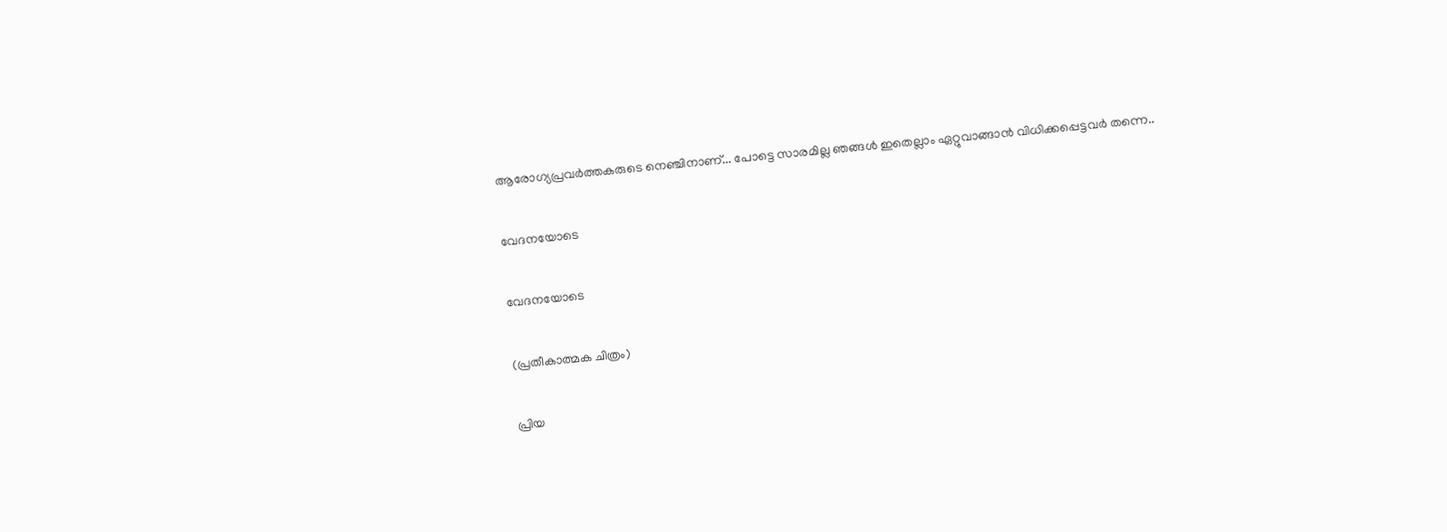ആരോഗ്യപ്രവർത്തകരുടെ നെഞ്ചിനാണ്‌... പോട്ടെ സാരമില്ല ഞങ്ങൾ ഇതെല്ലാം ഏറ്റുവാങ്ങാൻ വിധിക്കപ്പെട്ടവർ തന്നെ..

വേദനയോടെ

വേദനയോടെ

(പ്രതീകാത്മക ചിത്രം)

പ്രിയ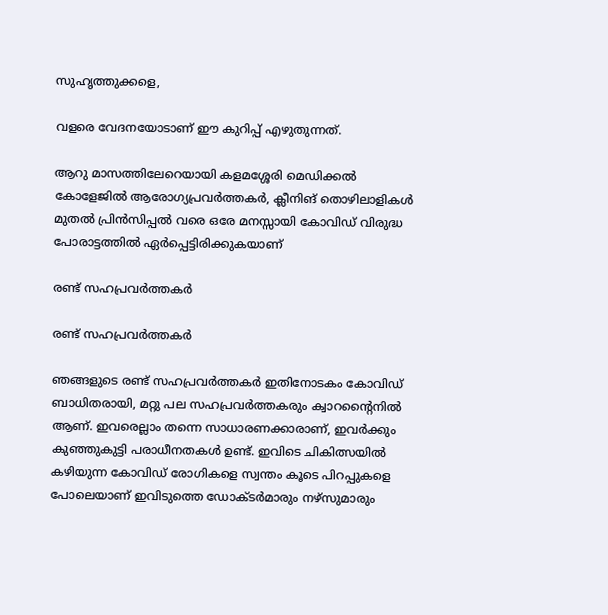സുഹൃത്തുക്കളെ,

വളരെ വേദനയോടാണ് ഈ കുറിപ്പ് എഴുതുന്നത്.

ആറു മാസത്തിലേറെയായി കളമശ്ശേരി മെഡിക്കൽ കോളേജിൽ ആരോഗ്യപ്രവർത്തകർ, ക്ലീനിങ് തൊഴിലാളികൾ മുതൽ പ്രിൻസിപ്പൽ വരെ ഒരേ മനസ്സായി കോവിഡ് വിരുദ്ധ പോരാട്ടത്തിൽ ഏർപ്പെട്ടിരിക്കുകയാണ്

രണ്ട് സഹപ്രവർത്തകർ

രണ്ട് സഹപ്രവർത്തകർ

ഞങ്ങളുടെ രണ്ട് സഹപ്രവർത്തകർ ഇതിനോടകം കോവിഡ് ബാധിതരായി, മറ്റു പല സഹപ്രവർത്തകരും ക്വാറന്റൈനിൽ ആണ്. ഇവരെല്ലാം തന്നെ സാധാരണക്കാരാണ്, ഇവർക്കും കുഞ്ഞുകുട്ടി പരാധീനതകൾ ഉണ്ട്. ഇവിടെ ചികിത്സയിൽ കഴിയുന്ന കോവിഡ് രോഗികളെ സ്വന്തം കൂടെ പിറപ്പുകളെ പോലെയാണ് ഇവിടുത്തെ ഡോക്ടർമാരും നഴ്സുമാരും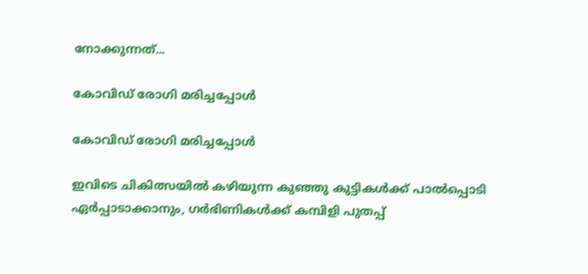നോക്കുന്നത്...

കോവിഡ് രോഗി മരിച്ചപ്പോൾ

കോവിഡ് രോഗി മരിച്ചപ്പോൾ

ഇവിടെ ചികിത്സയിൽ കഴിയുന്ന കുഞ്ഞു കുട്ടികൾക്ക് പാൽപ്പൊടി ഏർപ്പാടാക്കാനും, ഗർഭിണികൾക്ക്‌ കമ്പിളി പുതപ്പ്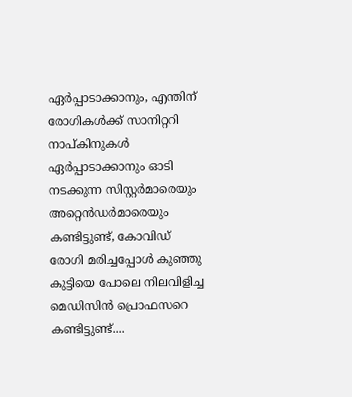ഏർപ്പാടാക്കാനും, എന്തിന് രോഗികൾക്ക് സാനിറ്ററി നാപ്കിനുകൾ ഏർപ്പാടാക്കാനും ഓടി നടക്കുന്ന സിസ്റ്റർമാരെയും അറ്റെൻഡർമാരെയും കണ്ടിട്ടുണ്ട്, കോവിഡ് രോഗി മരിച്ചപ്പോൾ കുഞ്ഞു കുട്ടിയെ പോലെ നിലവിളിച്ച മെഡിസിൻ പ്രൊഫസറെ കണ്ടിട്ടുണ്ട്....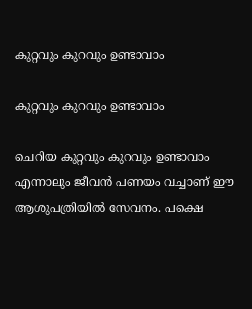കുറ്റവും കുറവും ഉണ്ടാവാം

കുറ്റവും കുറവും ഉണ്ടാവാം

ചെറിയ കുറ്റവും കുറവും ഉണ്ടാവാം എന്നാലും ജീവൻ പണയം വച്ചാണ് ഈ ആശുപത്രിയിൽ സേവനം. പക്ഷെ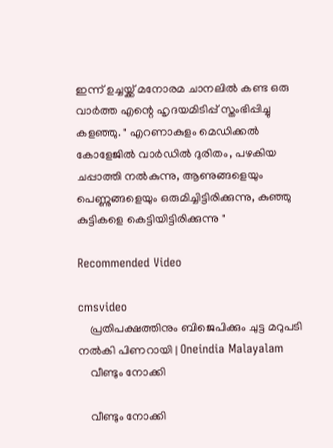ഇന്ന് ഉച്ചയ്ക്ക് മനോരമ ചാനലിൽ കണ്ട ഒരു വാർത്ത എന്റെ ഹൃദയമിടിപ്പ് സ്തംഭിപ്പിച്ചു കളഞ്ഞു. " എറണാകുളം മെഡിക്കൽ കോളേജിൽ വാർഡിൽ ദുരിതം, പഴകിയ ചപ്പാത്തി നൽകുന്നു, ആണുങ്ങളെയും പെണ്ണുങ്ങളെയും ഒരുമിച്ചിട്ടിരിക്കുന്നു, കുഞ്ഞു കുട്ടികളെ കെട്ടിയിട്ടിരിക്കുന്നു "

Recommended Video

cmsvideo
    പ്രതിപക്ഷത്തിനും ബിജെപിക്കും ചുട്ട മറുപടി നൽകി പിണറായി | Oneindia Malayalam
    വീണ്ടും നോക്കി

    വീണ്ടും നോക്കി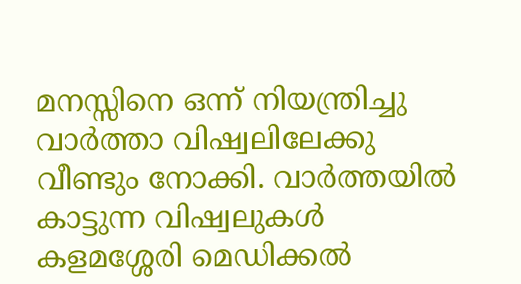മനസ്സിനെ ഒന്ന് നിയന്ത്രിച്ചു വാർത്താ വിഷ്വലിലേക്കു വീണ്ടും നോക്കി. വാർത്തയിൽ കാട്ടുന്ന വിഷ്വലുകൾ കളമശ്ശേരി മെഡിക്കൽ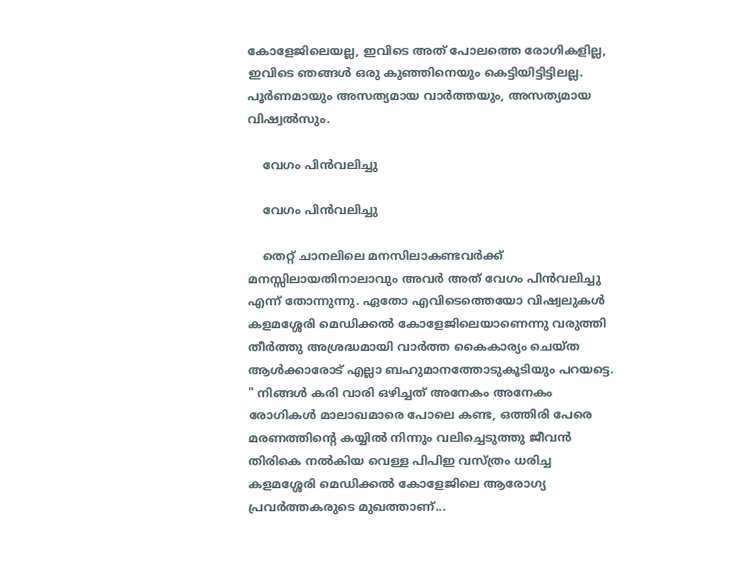കോളേജിലെയല്ല, ഇവിടെ അത് പോലത്തെ രോഗികളില്ല, ഇവിടെ ഞങ്ങൾ ഒരു കുഞ്ഞിനെയും കെട്ടിയിട്ടിട്ടിലല്ല. പൂർണമായും അസത്യമായ വാർത്തയും, അസത്യമായ വിഷ്വൽസും.

    വേഗം പിൻവലിച്ചു

    വേഗം പിൻവലിച്ചു

    തെറ്റ് ചാനലിലെ മനസിലാകണ്ടവർക്ക് മനസ്സിലായതിനാലാവും അവർ അത് വേഗം പിൻവലിച്ചു എന്ന്‌ തോന്നുന്നു. ഏതോ എവിടെത്തെയോ വിഷ്വലുകൾ കളമശ്ശേരി മെഡിക്കൽ കോളേജിലെയാണെന്നു വരുത്തി തീർത്തു അശ്രദ്ധമായി വാർത്ത കൈകാര്യം ചെയ്ത ആൾക്കാരോട് എല്ലാ ബഹുമാനത്തോടുകൂടിയും പറയട്ടെ. " നിങ്ങൾ കരി വാരി ഒഴിച്ചത് അനേകം അനേകം രോഗികൾ മാലാഖമാരെ പോലെ കണ്ട, ഒത്തിരി പേരെ മരണത്തിന്റെ കയ്യിൽ നിന്നും വലിച്ചെടുത്തു ജീവൻ തിരികെ നൽകിയ വെള്ള പിപിഇ വസ്ത്രം ധരിച്ച കളമശ്ശേരി മെഡിക്കൽ കോളേജിലെ ആരോഗ്യ പ്രവർത്തകരുടെ മുഖത്താണ്...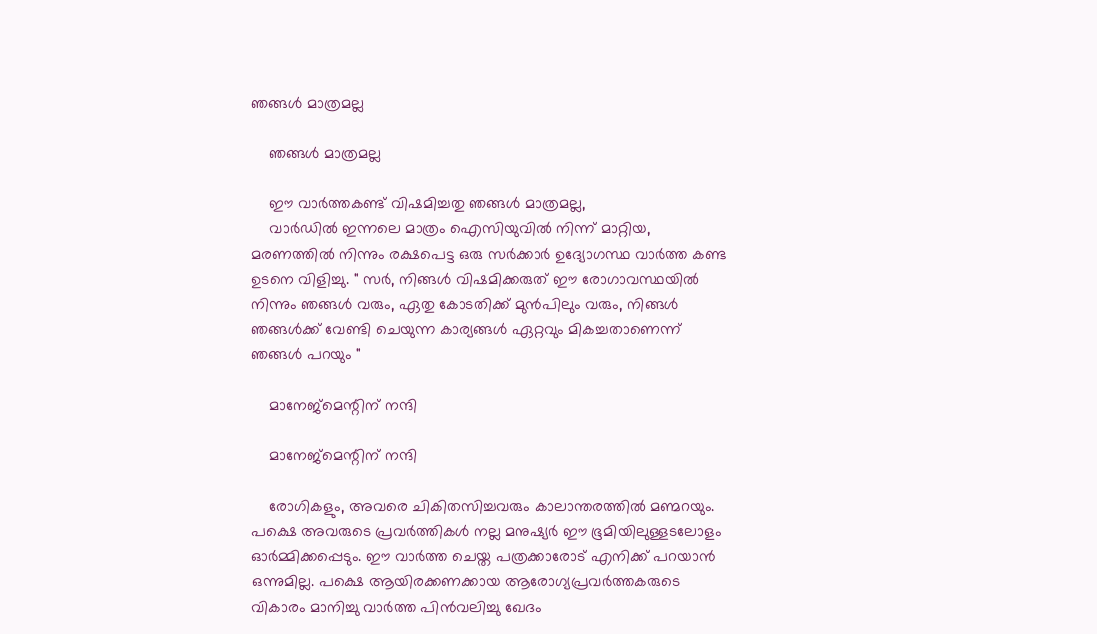ഞങ്ങൾ മാത്രമല്ല

    ഞങ്ങൾ മാത്രമല്ല

    ഈ വാർത്തകണ്ട് വിഷമിച്ചതു ഞങ്ങൾ മാത്രമല്ല,
    വാർഡിൽ ഇന്നലെ മാത്രം ഐസിയുവിൽ നിന്ന് മാറ്റിയ, മരണത്തിൽ നിന്നും രക്ഷപെട്ട ഒരു സർക്കാർ ഉദ്യോഗസ്ഥ വാർത്ത കണ്ട ഉടനെ വിളിച്ചു. " സർ, നിങ്ങൾ വിഷമിക്കരുത് ഈ രോഗാവസ്ഥയിൽ നിന്നും ഞങ്ങൾ വരും, ഏതു കോടതിക്ക് മുൻപിലും വരും, നിങ്ങൾ ഞങ്ങൾക്ക് വേണ്ടി ചെയുന്ന കാര്യങ്ങൾ ഏറ്റവും മികച്ചതാണെന്ന് ഞങ്ങൾ പറയും "

    മാനേജ്മെന്റിന് നന്ദി

    മാനേജ്മെന്റിന് നന്ദി

    രോഗികളും, അവരെ ചികിതസിച്ചവരും കാലാന്തരത്തിൽ മണ്മറയും. പക്ഷെ അവരുടെ പ്രവർത്തികൾ നല്ല മനുഷ്യർ ഈ ഭൂമിയിലുള്ളടലോളം ഓർമ്മിക്കപ്പെടും. ഈ വാർത്ത ചെയ്ത പത്രക്കാരോട് എനിക്ക് പറയാൻ ഒന്നുമില്ല. പക്ഷെ ആയിരക്കണക്കായ ആരോഗ്യപ്രവർത്തകരുടെ വികാരം മാനിച്ചു വാർത്ത പിൻവലിച്ചു ഖേദം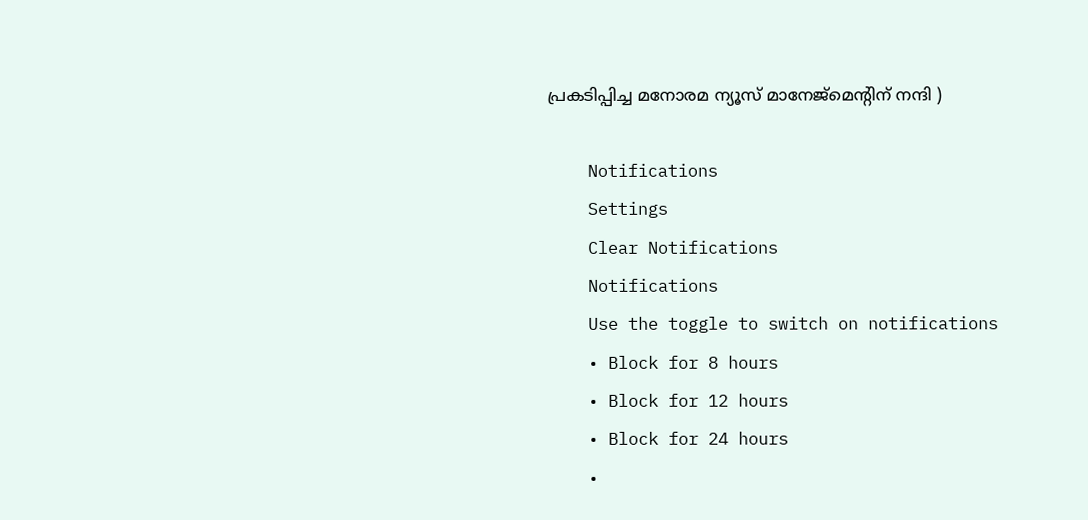പ്രകടിപ്പിച്ച മനോരമ ന്യൂസ്‌ മാനേജ്മെന്റിന് നന്ദി )

    Notifications
    Settings
    Clear Notifications
    Notifications
    Use the toggle to switch on notifications
    • Block for 8 hours
    • Block for 12 hours
    • Block for 24 hours
    •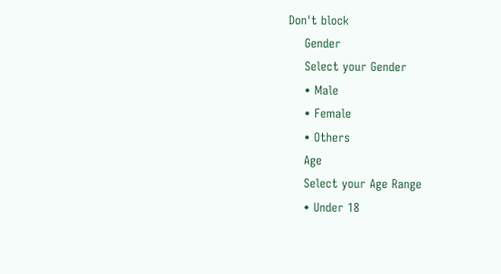Don't block
    Gender
    Select your Gender
    • Male
    • Female
    • Others
    Age
    Select your Age Range
    • Under 18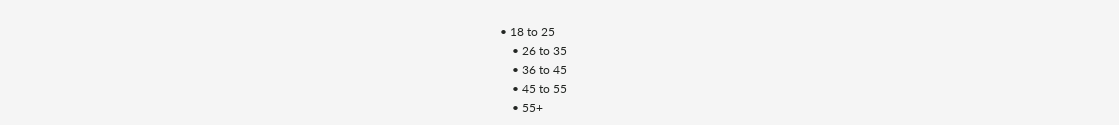• 18 to 25
    • 26 to 35
    • 36 to 45
    • 45 to 55
    • 55+